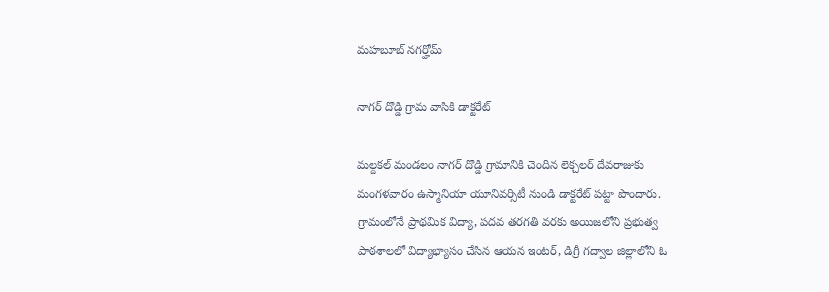మహబూబ్ నగర్హోమ్

నాగర్ దొడ్డి గ్రామ వాసికి డాక్టరేట్

మల్దకల్ మండలం నాగర్ దొడ్డి గ్రామానికి చెందిన లెక్చలర్ దేవరాజుకు మంగళవారం ఉస్మానియా యూనివర్సిటీ నుండి డాక్టరేట్ పట్టా పొందారు. గ్రామంలోనే ప్రాథమిక విద్యా, పదవ తరగతి వరకు అయిజలోని ప్రభుత్వ పాఠశాలలో విద్యాభ్యాసం చేసిన ఆయన ఇంటర్, డిగ్రీ గద్వాల జిల్లాలోని ఓ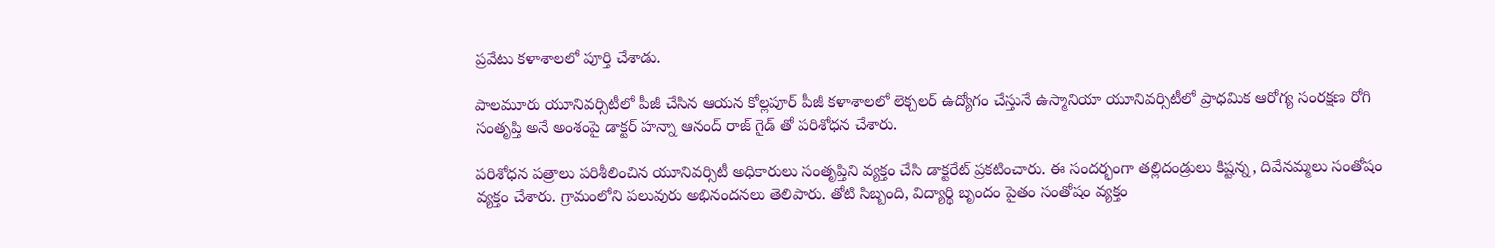ప్రవేటు కళాశాలలో పూర్తి చేశాడు.

పాలమూరు యూనివర్సిటీలో పీజీ చేసిన ఆయన కోల్లపూర్ పీజీ కళాశాలలో లెక్చలర్ ఉద్యోగం చేస్తునే ఉస్మానియా యూనివర్సిటీలో ప్రాధమిక ఆరోగ్య సంరక్షణ రోగి సంతృప్తి అనే అంశంపై డాక్టర్ హన్నా ఆనంద్ రాజ్ గైడ్ తో పరిశోధన చేశారు.

పరిశోధన పత్రాలు పరిశీలించిన యూనివర్సిటీ అధికారులు సంతృప్తిని వ్యక్తం చేసి డాక్టరేట్ ప్రకటించారు. ఈ సందర్భంగా తల్లిదండ్రులు కిష్టన్న, దివేనమ్మలు సంతోషం వ్యక్తం చేశారు. గ్రామంలోని పలువురు అభినందనలు తెలిపారు. తోటి సిబ్బంది, విద్యార్థి బృందం పైతం సంతోషం వ్యక్తం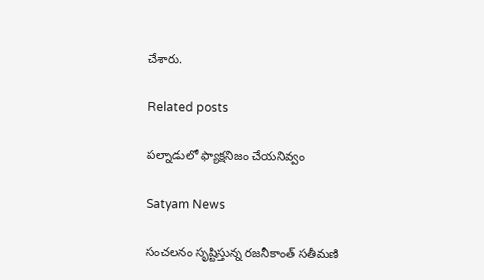చేశారు.

Related posts

పల్నాడులో ఫ్యాక్షనిజం చేయనివ్వం

Satyam News

సంచలనం సృష్టిస్తున్న రజనీకాంత్ సతీమణి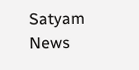Satyam News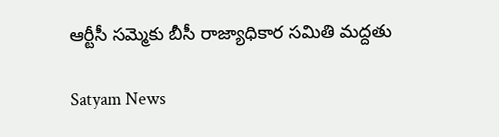ఆర్టీసీ సమ్మెకు బీసీ రాజ్యాధికార సమితి మద్దతు

Satyam News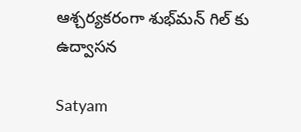ఆశ్చర్యకరంగా శుభ్‌మన్ గిల్‌ కు ఉద్వాసన

Satyam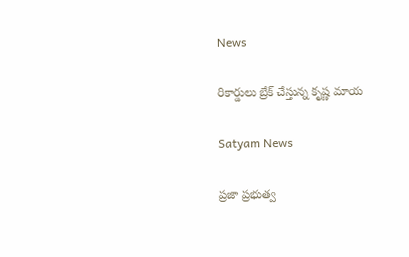News

రికార్డులు బ్రేక్ చేస్తున్న కృష్ణ మాయ

Satyam News

ప్రజా ప్రభుత్వ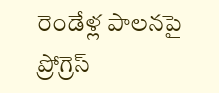రెండేళ్ల పాలనపై ప్రోగ్రెస్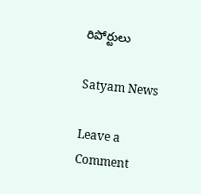రిపోర్టులు

Satyam News

Leave a Comment